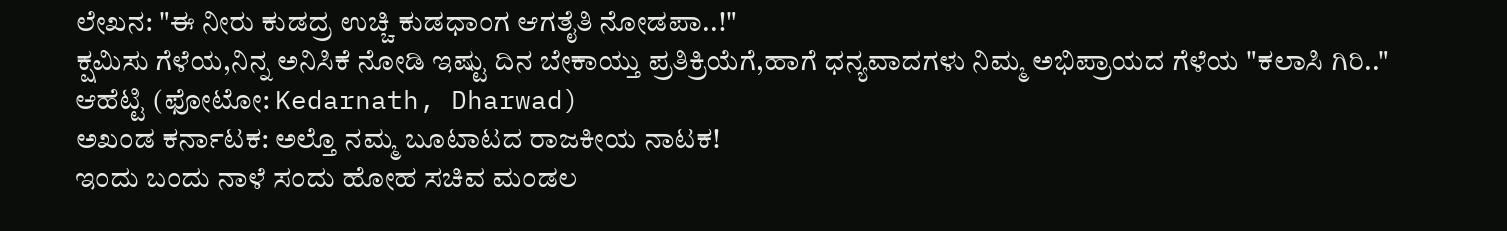ಲೇಖನ: "ಈ ನೀರು ಕುಡದ್ರ ಉಚ್ಚಿ ಕುಡಧಾಂಗ ಆಗತೈತಿ ನೋಡಪಾ..!"
ಕ್ಷಮಿಸು ಗೆಳೆಯ,ನಿನ್ನ ಅನಿಸಿಕೆ ನೋಡಿ ಇಷ್ಟು ದಿನ ಬೇಕಾಯ್ತು ಪ್ರತಿಕ್ರಿಯೆಗೆ,ಹಾಗೆ ಧನ್ಯವಾದಗಳು ನಿಮ್ಮ ಅಭಿಪ್ರಾಯದ ಗೆಳೆಯ "ಕಲಾಸಿ ಗಿರಿ.."
ಆಹೆಟ್ಟಿ (ಫೋಟೋ: Kedarnath, Dharwad)
ಅಖಂಡ ಕರ್ನಾಟಕ: ಅಲ್ತೊ ನಮ್ಮ ಬೂಟಾಟದ ರಾಜಕೀಯ ನಾಟಕ!
ಇಂದು ಬಂದು ನಾಳೆ ಸಂದು ಹೋಹ ಸಚಿವ ಮಂಡಲ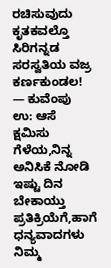ರಚಿಸುವುದು ಕೃತಕವಲ್ತೊ ಸಿರಿಗನ್ನಡ ಸರಸ್ವತಿಯ ವಜ್ರ ಕರ್ಣಕುಂಡಲ!
— ಕುವೆಂಪು
ಉ: ಆಸೆ
ಕ್ಷಮಿಸು ಗೆಳೆಯ,ನಿನ್ನ ಅನಿಸಿಕೆ ನೋಡಿ ಇಷ್ಟು ದಿನ ಬೇಕಾಯ್ತು ಪ್ರತಿಕ್ರಿಯೆಗೆ,ಹಾಗೆ ಧನ್ಯವಾದಗಳು
ನಿಮ್ಮ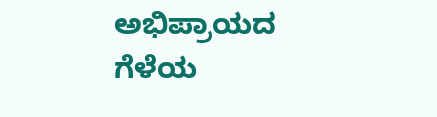ಅಭಿಪ್ರಾಯದ ಗೆಳೆಯ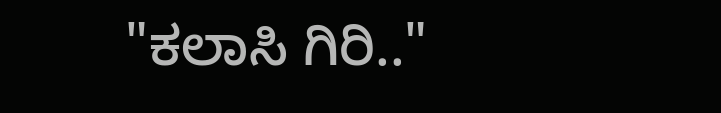"ಕಲಾಸಿ ಗಿರಿ.."